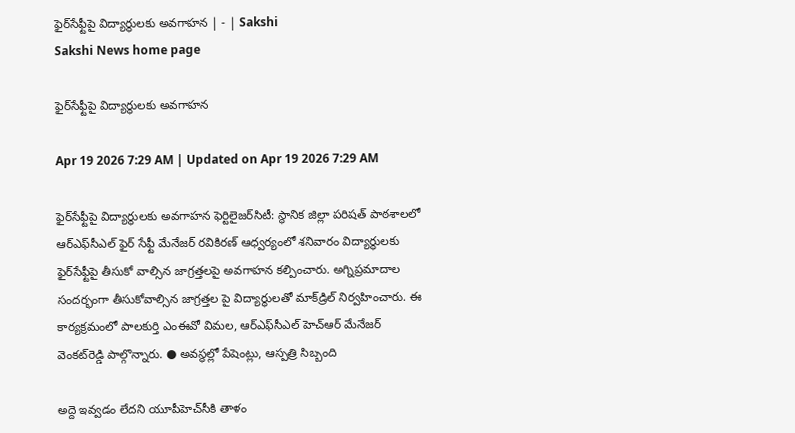ఫైర్‌సేఫ్టీపై విద్యార్థులకు అవగాహన | - | Sakshi
Sakshi News home page

ఫైర్‌సేఫ్టీపై విద్యార్థులకు అవగాహన

Apr 19 2026 7:29 AM | Updated on Apr 19 2026 7:29 AM

ఫైర్‌సేఫ్టీపై విద్యార్థులకు అవగాహన ఫెర్టిలైజర్‌సిటీ: స్థానిక జిల్లా పరిషత్‌ పాఠశాలలో ఆర్‌ఎఫ్‌సీఎల్‌ ఫైర్‌ సేఫ్టీ మేనేజర్‌ రవికిరణ్‌ ఆధ్వర్యంలో శనివారం విద్యార్థులకు ఫైర్‌సేఫ్టీపై తీసుకో వాల్సిన జాగ్రత్తలపై అవగాహన కల్పించారు. అగ్నిప్రమాదాల సందర్భంగా తీసుకోవాల్సిన జాగ్రత్తల పై విద్యార్థులతో మాక్‌డ్రిల్‌ నిర్వహించారు. ఈ కార్యక్రమంలో పాలకుర్తి ఎంఈవో విమల, ఆర్‌ఎఫ్‌సీఎల్‌ హెచ్‌ఆర్‌ మేనేజర్‌ వెంకట్‌రెడ్డి పాల్గొన్నారు. ● అవస్థల్లో పేషెంట్లు, ఆస్పత్రి సిబ్బంది

అద్దె ఇవ్వడం లేదని యూపీహెచ్‌సీకి తాళం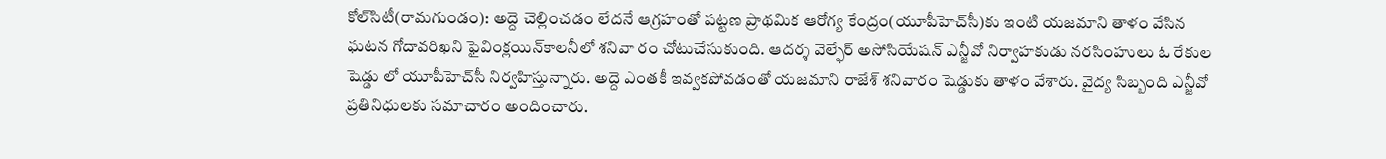కోల్‌సిటీ(రామగుండం): అద్దె చెల్లించడం లేదనే ఆగ్రహంతో పట్టణ ప్రాథమిక ఆరోగ్య కేంద్రం(యూపీహెచ్‌సీ)కు ఇంటి యజమాని తాళం వేసిన ఘటన గోదావరిఖని ఫైవింక్లయిన్‌కాలనీలో శనివా రం చోటుచేసుకుంది. ఆదర్శ వెల్ఫేర్‌ అసోసియేషన్‌ ఎన్జీవో నిర్వాహకుడు నరసింహులు ఓ రేకుల షెడ్డు లో యూపీహెచ్‌సీ నిర్వహిస్తున్నారు. అద్దె ఎంతకీ ఇవ్వకపోవడంతో యజమాని రాజేశ్‌ శనివారం షెడ్డుకు తాళం వేశారు. వైద్య సిబ్బంది ఎన్జీవో ప్రతినిధులకు సమాచారం అందించారు.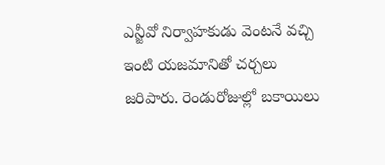ఎన్జీవో నిర్వాహకుడు వెంటనే వచ్చి ఇంటి యజమానితో చర్చలు జరిపారు. రెండురోజుల్లో బకాయిలు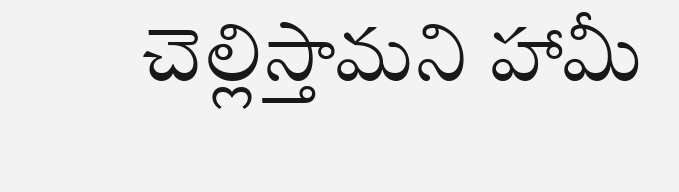చెల్లిస్తామని హామీ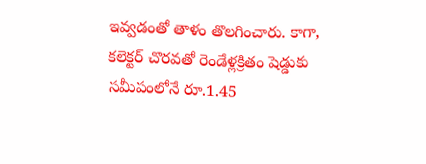ఇవ్వడంతో తాళం తొలగించారు. కాగా, కలెక్టర్‌ చొరవతో రెండేళ్లక్రితం షెడ్డుకు సమీపంలోనే రూ.1.45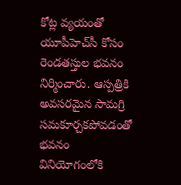కోట్ల వ్యయంతో యూపీహెచ్‌సీ కోసం రెండతస్తుల భవనం నిర్మించారు. ఆస్పత్రికి అవసరమైన సామగ్రి సమకూర్చకపోవడంతో భవనం వినియోగంలోకి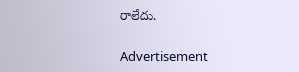రాలేదు.

Advertisement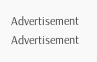Advertisement
Advertisement